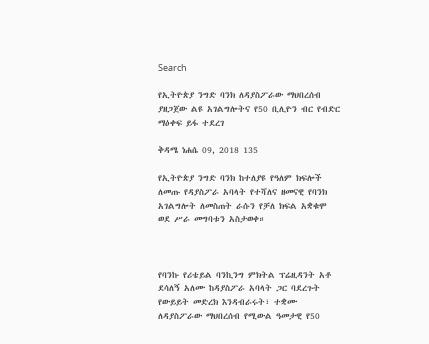Search

የኢትዮጵያ ንግድ ባንክ ለዳያስፖራው ማህበረሰብ ያዘጋጀው ልዩ አገልግሎትና የ50 ቢሊዮን ብር የብድር ማዕቀፍ ይፋ ተደረገ

ቅዳሜ ነሐሴ 09, 2018 135

የኢትዮጵያ ንግድ ባንክ ከተለያዩ የዓለም ክፍሎች ለመጡ የዳያስፖራ አባላት የተሻለና ዘመናዊ የባንክ አገልግሎት ለመስጠት ራሱን የቻለ ክፍል አቋቁሞ ወደ ሥራ መግባቱን አስታወቀ።



የባንኩ የሪቴይል ባንኪንግ ምክትል ፕሬዚዳንት አቶ ደሳለኝ አለሙ ከዳያስፖራ አባላት ጋር ባደረጉት የውይይት መድረክ እንዳብራሩት፣ ተቋሙ ለዳያስፖራው ማህበረሰብ የሚውል ዓመታዊ የ50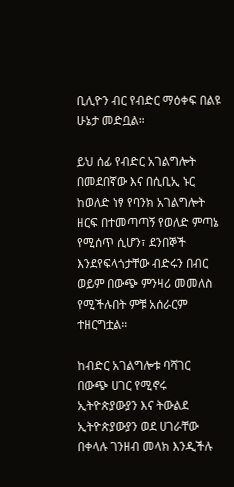ቢሊዮን ብር የብድር ማዕቀፍ በልዩ ሁኔታ መድቧል።

ይህ ሰፊ የብድር አገልግሎት በመደበኛው እና በሲቢኢ ኑር ከወለድ ነፃ የባንክ አገልግሎት ዘርፍ በተመጣጣኝ የወለድ ምጣኔ የሚሰጥ ሲሆን፣ ደንበኞች እንደየፍላጎታቸው ብድሩን በብር ወይም በውጭ ምንዛሪ መመለስ የሚችሉበት ምቹ አሰራርም ተዘርግቷል።

ከብድር አገልግሎቱ ባሻገር በውጭ ሀገር የሚኖሩ ኢትዮጵያውያን እና ትውልደ ኢትዮጵያውያን ወደ ሀገራቸው በቀላሉ ገንዘብ መላክ እንዲችሉ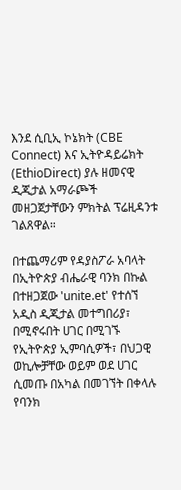እንደ ሲቢኢ ኮኔክት (CBE Connect) እና ኢትዮዳይሬክት (EthioDirect) ያሉ ዘመናዊ ዲጂታል አማራጮች መዘጋጀታቸውን ምክትል ፕሬዚዳንቱ  ገልጸዋል።

በተጨማሪም የዳያስፖራ አባላት በኢትዮጵያ ብሔራዊ ባንክ በኩል በተዘጋጀው 'unite.et' የተሰኘ አዲስ ዲጂታል መተግበሪያ፣ በሚኖሩበት ሀገር በሚገኙ የኢትዮጵያ ኢምባሲዎች፣ በህጋዊ ወኪሎቻቸው ወይም ወደ ሀገር ሲመጡ በአካል በመገኘት በቀላሉ የባንክ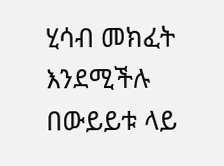ሂሳብ መክፈት እንደሚችሉ በውይይቱ ላይ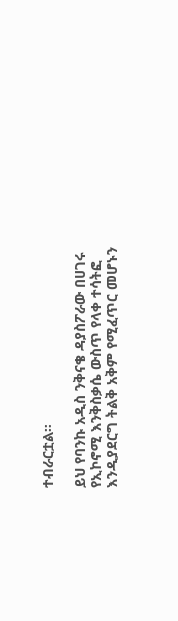ተብራርቷል።

ይህ የባንኩ አዲስ ንቅናቄ ዳያስፖራው በሀገሩ የኢኮኖሚ እንቅስቃሴ ውስጥ የላቀ ተሳትፎ እንዲያደርግ ትልቅ አቅም የሚፈጥር መሆኑን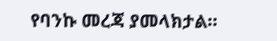የባንኩ መረጃ ያመላክታል።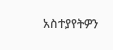አስተያየትዎን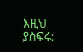እዚህ ያስፍሩ: